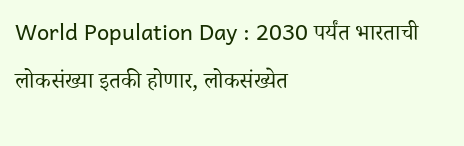World Population Day : 2030 पर्यंत भारताची लोकसंख्या इतकी होणार, लोकसंख्येत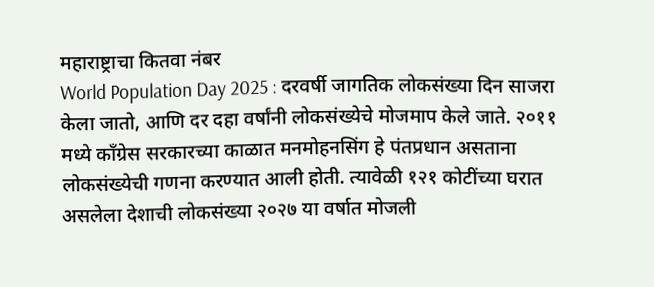महाराष्ट्राचा कितवा नंबर
World Population Day 2025 : दरवर्षी जागतिक लोकसंख्या दिन साजरा केला जातो, आणि दर दहा वर्षांनी लोकसंख्येचे मोजमाप केले जाते. २०११ मध्ये काँग्रेस सरकारच्या काळात मनमोहनसिंग हे पंतप्रधान असताना लोकसंख्येची गणना करण्यात आली होती. त्यावेळी १२१ कोटींच्या घरात असलेला देशाची लोकसंख्या २०२७ या वर्षात मोजली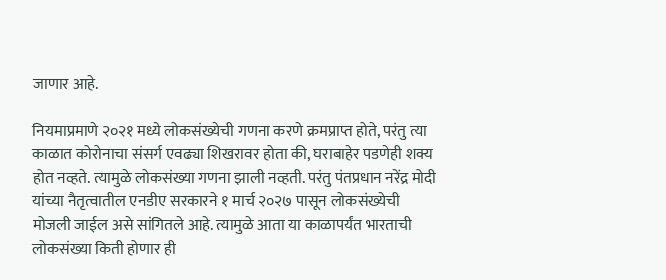जाणार आहे.

नियमाप्रमाणे २०२१ मध्ये लोकसंख्येची गणना करणे क्रमप्राप्त होते, परंतु त्या काळात कोरोनाचा संसर्ग एवढ्या शिखरावर होता की, घराबाहेर पडणेही शक्य होत नव्हते. त्यामुळे लोकसंख्या गणना झाली नव्हती. परंतु पंतप्रधान नरेंद्र मोदी यांच्या नैतृत्वातील एनडीए सरकारने १ मार्च २०२७ पासून लोकसंख्येची मोजली जाईल असे सांगितले आहे. त्यामुळे आता या काळापर्यंत भारताची लोकसंख्या किती होणार ही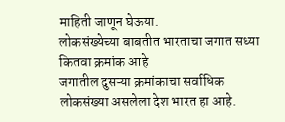माहिती जाणून घेऊया.
लोकसंख्येच्या बाबतीत भारताचा जगात सध्या कितवा क्रमांक आहे
जगातील दुसऱ्या क्रमांकाचा सर्वाधिक लोकसंख्या असलेला देश भारत हा आहे.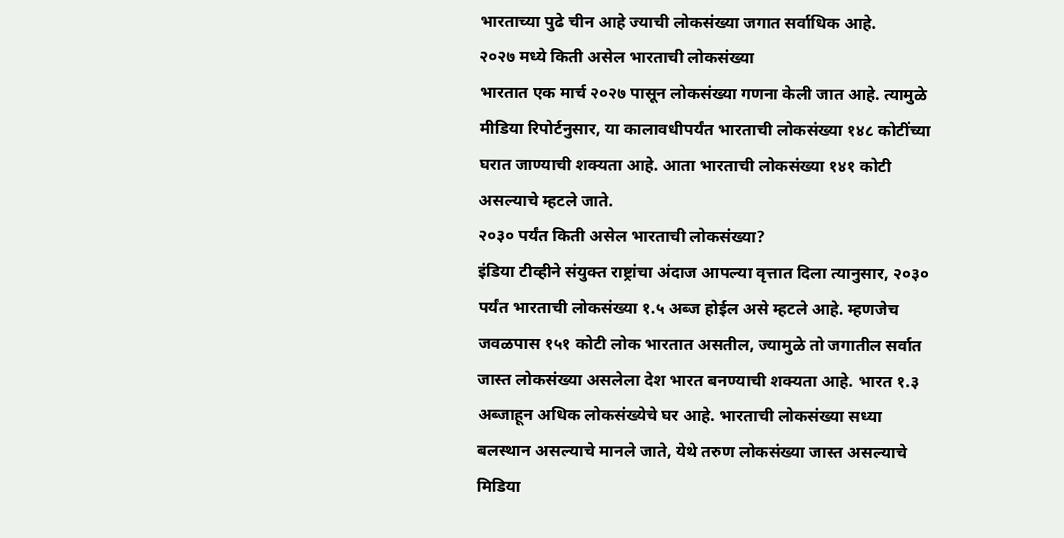भारताच्या पुढे चीन आहे ज्याची लोकसंख्या जगात सर्वाधिक आहे.
२०२७ मध्ये किती असेल भारताची लोकसंख्या
भारतात एक मार्च २०२७ पासून लोकसंख्या गणना केली जात आहे. त्यामुळे मीडिया रिपोर्टनुसार, या कालावधीपर्यंत भारताची लोकसंख्या १४८ कोटींच्या घरात जाण्याची शक्यता आहे. आता भारताची लोकसंख्या १४१ कोटी असल्याचे म्हटले जाते.
२०३० पर्यंत किती असेल भारताची लोकसंख्या?
इंडिया टीव्हीने संयुक्त राष्ट्रांचा अंदाज आपल्या वृत्तात दिला त्यानुसार, २०३० पर्यंत भारताची लोकसंख्या १.५ अब्ज होईल असे म्हटले आहे. म्हणजेच जवळपास १५१ कोटी लोक भारतात असतील, ज्यामुळे तो जगातील सर्वात जास्त लोकसंख्या असलेला देश भारत बनण्याची शक्यता आहे. भारत १.३ अब्जाहून अधिक लोकसंख्येचे घर आहे. भारताची लोकसंख्या सध्या बलस्थान असल्याचे मानले जाते, येथे तरुण लोकसंख्या जास्त असल्याचे मिडिया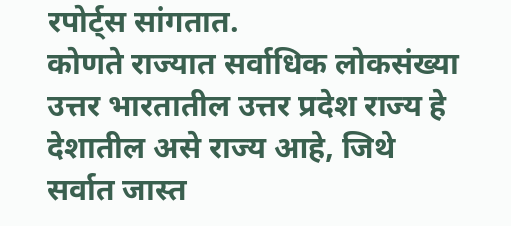रपोर्ट्स सांगतात.
कोणते राज्यात सर्वाधिक लोकसंख्या
उत्तर भारतातील उत्तर प्रदेश राज्य हे देशातील असे राज्य आहे, जिथे सर्वात जास्त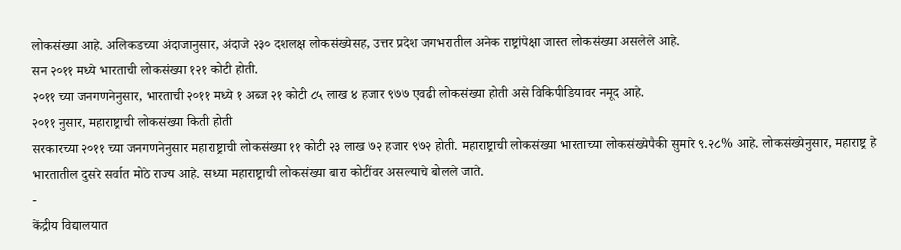लोकसंख्या आहे. अलिकडच्या अंदाजानुसार, अंदाजे २३० दशलक्ष लोकसंख्येसह, उत्तर प्रदेश जगभरातील अनेक राष्ट्रांपेक्षा जास्त लोकसंख्या असलेले आहे.
सन २०११ मध्ये भारताची लोकसंख्या १२१ कोटी होती.
२०११ च्या जनगणनेनुसार, भारताची २०११ मध्ये १ अब्ज २१ कोटी ८५ लाख ४ हजार ९७७ एवढी लोकसंख्या होती असे विकिपीडियावर नमूद आहे.
२०११ नुसार, महाराष्ट्राची लोकसंख्या किती होती
सरकारच्या २०११ च्या जनगणनेनुसार महाराष्ट्राची लोकसंख्या ११ कोटी २३ लाख ७२ हजार ९७२ होती. महाराष्ट्राची लोकसंख्या भारताच्या लोकसंख्येपैकी सुमारे ९.२८% आहे. लोकसंख्येनुसार, महाराष्ट्र हे भारतातील दुसरे सर्वात मोठे राज्य आहे. सध्या महाराष्ट्राची लोकसंख्या बारा कोटींवर असल्याचे बोलले जाते.
-
केंद्रीय विद्यालयात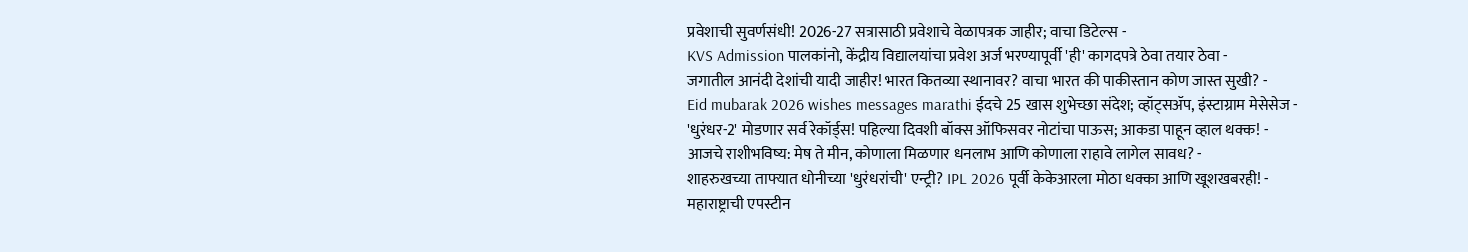प्रवेशाची सुवर्णसंधी! 2026-27 सत्रासाठी प्रवेशाचे वेळापत्रक जाहीर; वाचा डिटेल्स -
KVS Admission पालकांनो, केंद्रीय विद्यालयांचा प्रवेश अर्ज भरण्यापूर्वी 'ही' कागदपत्रे ठेवा तयार ठेवा -
जगातील आनंदी देशांची यादी जाहीर! भारत कितव्या स्थानावर? वाचा भारत की पाकीस्तान कोण जास्त सुखी? -
Eid mubarak 2026 wishes messages marathi ईदचे 25 खास शुभेच्छा संदेश; व्हॉट्सॲप, इंस्टाग्राम मेसेसेज -
'धुरंधर-2' मोडणार सर्व रेकॉर्ड्स! पहिल्या दिवशी बॉक्स ऑफिसवर नोटांचा पाऊस; आकडा पाहून व्हाल थक्क! -
आजचे राशीभविष्य: मेष ते मीन, कोणाला मिळणार धनलाभ आणि कोणाला राहावे लागेल सावध? -
शाहरुखच्या ताफ्यात धोनीच्या 'धुरंधरांची' एन्ट्री? IPL 2026 पूर्वी केकेआरला मोठा धक्का आणि खूशखबरही! -
महाराष्ट्राची एपस्टीन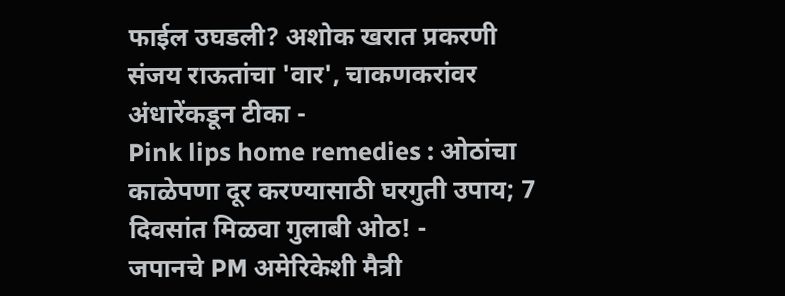फाईल उघडली? अशोक खरात प्रकरणी संजय राऊतांचा 'वार', चाकणकरांवर अंधारेंकडून टीका -
Pink lips home remedies : ओठांचा काळेपणा दूर करण्यासाठी घरगुती उपाय; 7 दिवसांत मिळवा गुलाबी ओठ! -
जपानचे PM अमेरिकेशी मैत्री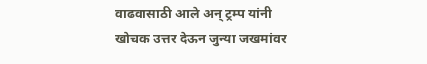वाढवासाठी आले अन् ट्रम्प यांनी खोचक उत्तर देऊन जुन्या जखमांवर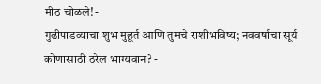मीठ चोळले! -
गुढीपाडव्याचा शुभ मुहूर्त आणि तुमचे राशीभविष्य; नववर्षाचा सूर्य कोणासाठी ठरेल भाग्यवान? -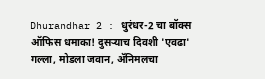Dhurandhar 2 : धुरंधर-2 चा बॉक्स ऑफिस धमाका! दुसऱ्याच दिवशी 'एवढा' गल्ला, मोडला जवान, ॲनिमलचा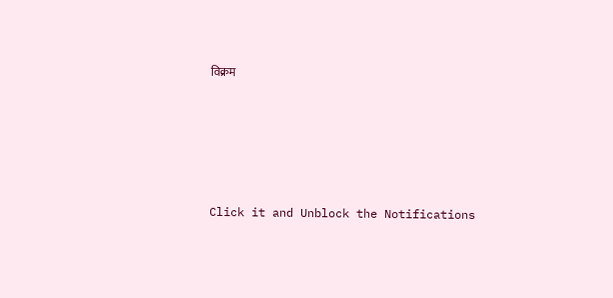विक्रम









Click it and Unblock the Notifications